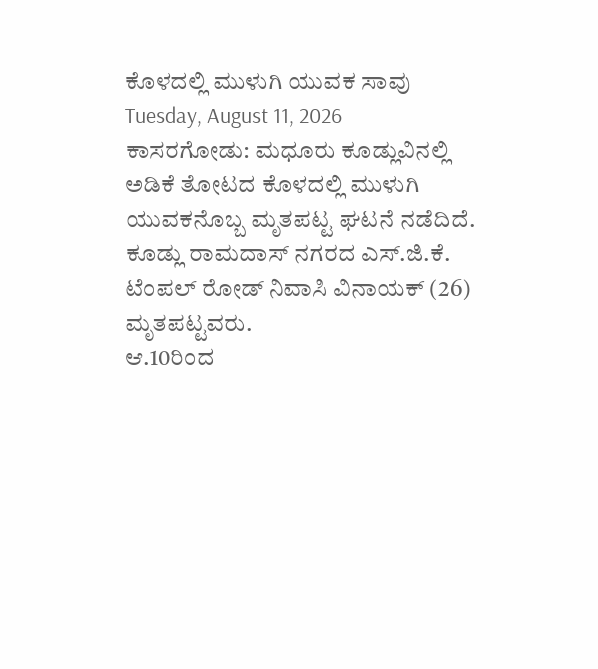ಕೊಳದಲ್ಲಿ ಮುಳುಗಿ ಯುವಕ ಸಾವು
Tuesday, August 11, 2026
ಕಾಸರಗೋಡು: ಮಧೂರು ಕೂಡ್ಲುವಿನಲ್ಲಿ ಅಡಿಕೆ ತೋಟದ ಕೊಳದಲ್ಲಿ ಮುಳುಗಿ ಯುವಕನೊಬ್ಬ ಮೃತಪಟ್ಟ ಘಟನೆ ನಡೆದಿದೆ. ಕೂಡ್ಲು ರಾಮದಾಸ್ ನಗರದ ಎಸ್.ಜಿ.ಕೆ. ಟೆಂಪಲ್ ರೋಡ್ ನಿವಾಸಿ ವಿನಾಯಕ್ (26) ಮೃತಪಟ್ಟವರು.
ಆ.10ರಿಂದ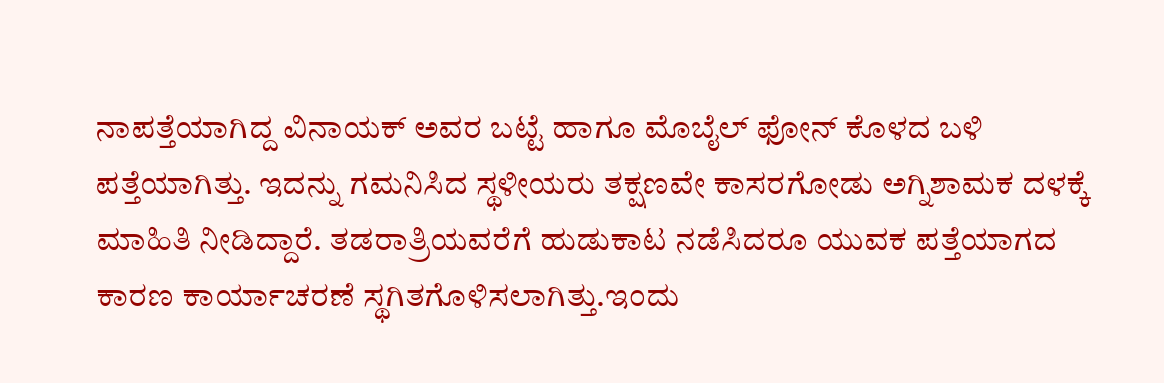ನಾಪತ್ತೆಯಾಗಿದ್ದ ವಿನಾಯಕ್ ಅವರ ಬಟ್ಟೆ ಹಾಗೂ ಮೊಬೈಲ್ ಫೋನ್ ಕೊಳದ ಬಳಿ ಪತ್ತೆಯಾಗಿತ್ತು. ಇದನ್ನು ಗಮನಿಸಿದ ಸ್ಥಳೀಯರು ತಕ್ಷಣವೇ ಕಾಸರಗೋಡು ಅಗ್ನಿಶಾಮಕ ದಳಕ್ಕೆ ಮಾಹಿತಿ ನೀಡಿದ್ದಾರೆ. ತಡರಾತ್ರಿಯವರೆಗೆ ಹುಡುಕಾಟ ನಡೆಸಿದರೂ ಯುವಕ ಪತ್ತೆಯಾಗದ ಕಾರಣ ಕಾರ್ಯಾಚರಣೆ ಸ್ಥಗಿತಗೊಳಿಸಲಾಗಿತ್ತು.ಇಂದು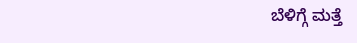ಬೆಳಿಗ್ಗೆ ಮತ್ತೆ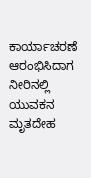ಕಾರ್ಯಾಚರಣೆ ಆರಂಭಿಸಿದಾಗ ನೀರಿನಲ್ಲಿ ಯುವಕನ ಮೃತದೇಹ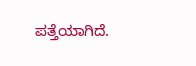ಪತ್ತೆಯಾಗಿದೆ.